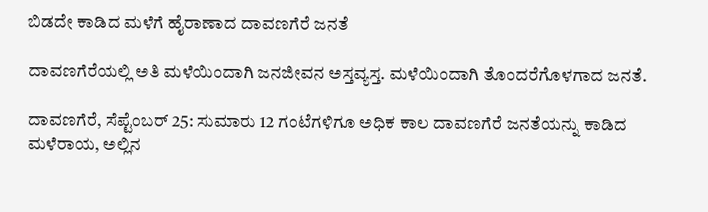ಬಿಡದೇ ಕಾಡಿದ ಮಳೆಗೆ ಹೈರಾಣಾದ ದಾವಣಗೆರೆ ಜನತೆ

ದಾವಣಗೆರೆಯಲ್ಲಿ ಅತಿ ಮಳೆಯಿಂದಾಗಿ ಜನಜೀವನ ಅಸ್ತವ್ಯಸ್ತ. ಮಳೆಯಿಂದಾಗಿ ತೊಂದರೆಗೊಳಗಾದ ಜನತೆ.

ದಾವಣಗೆರೆ, ಸೆಪ್ಟೆಂಬರ್ 25: ಸುಮಾರು 12 ಗಂಟೆಗಳಿಗೂ ಅಧಿಕ ಕಾಲ ದಾವಣಗೆರೆ ಜನತೆಯನ್ನು ಕಾಡಿದ ಮಳೆರಾಯ, ಅಲ್ಲಿನ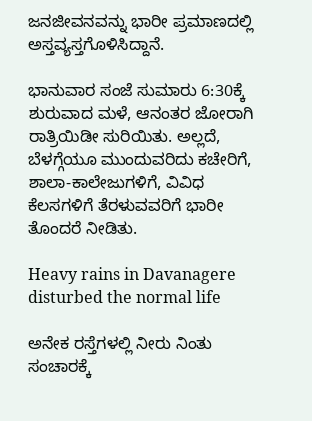ಜನಜೀವನವನ್ನು ಭಾರೀ ಪ್ರಮಾಣದಲ್ಲಿ ಅಸ್ತವ್ಯಸ್ತಗೊಳಿಸಿದ್ದಾನೆ.

ಭಾನುವಾರ ಸಂಜೆ ಸುಮಾರು 6:30ಕ್ಕೆ ಶುರುವಾದ ಮಳೆ, ಆನಂತರ ಜೋರಾಗಿ ರಾತ್ರಿಯಿಡೀ ಸುರಿಯಿತು. ಅಲ್ಲದೆ, ಬೆಳಗ್ಗೆಯೂ ಮುಂದುವರಿದು ಕಚೇರಿಗೆ, ಶಾಲಾ-ಕಾಲೇಜುಗಳಿಗೆ, ವಿವಿಧ ಕೆಲಸಗಳಿಗೆ ತೆರಳುವವರಿಗೆ ಭಾರೀ ತೊಂದರೆ ನೀಡಿತು.

Heavy rains in Davanagere disturbed the normal life

ಅನೇಕ ರಸ್ತೆಗಳಲ್ಲಿ ನೀರು ನಿಂತು ಸಂಚಾರಕ್ಕೆ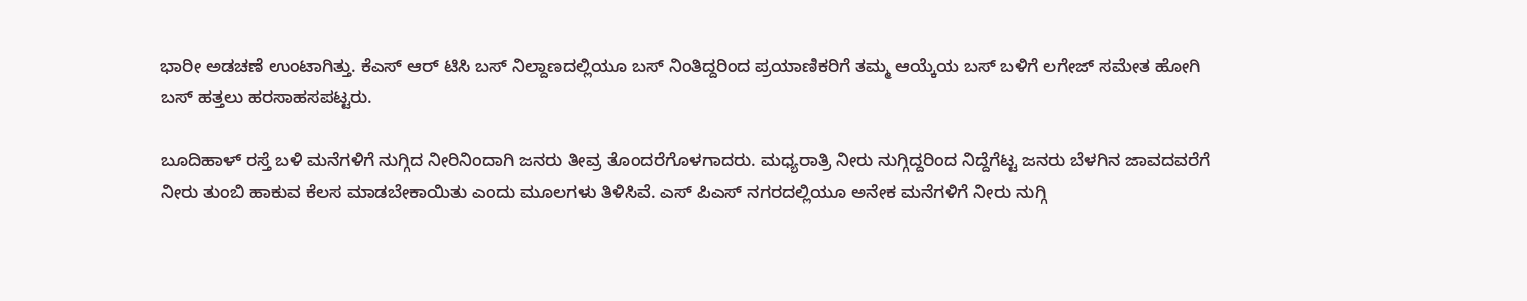ಭಾರೀ ಅಡಚಣೆ ಉಂಟಾಗಿತ್ತು. ಕೆಎಸ್ ಆರ್ ಟಿಸಿ ಬಸ್ ನಿಲ್ದಾಣದಲ್ಲಿಯೂ ಬಸ್ ನಿಂತಿದ್ದರಿಂದ ಪ್ರಯಾಣಿಕರಿಗೆ ತಮ್ಮ ಆಯ್ಕೆಯ ಬಸ್ ಬಳಿಗೆ ಲಗೇಜ್ ಸಮೇತ ಹೋಗಿ ಬಸ್ ಹತ್ತಲು ಹರಸಾಹಸಪಟ್ಟರು.

ಬೂದಿಹಾಳ್ ರಸ್ತೆ ಬಳಿ ಮನೆಗಳಿಗೆ ನುಗ್ಗಿದ ನೀರಿನಿಂದಾಗಿ ಜನರು ತೀವ್ರ ತೊಂದರೆಗೊಳಗಾದರು. ಮಧ್ಯರಾತ್ರಿ ನೀರು ನುಗ್ಗಿದ್ದರಿಂದ ನಿದ್ದೆಗೆಟ್ಟ ಜನರು ಬೆಳಗಿನ ಜಾವದವರೆಗೆ ನೀರು ತುಂಬಿ ಹಾಕುವ ಕೆಲಸ ಮಾಡಬೇಕಾಯಿತು ಎಂದು ಮೂಲಗಳು ತಿಳಿಸಿವೆ. ಎಸ್ ಪಿಎಸ್ ನಗರದಲ್ಲಿಯೂ ಅನೇಕ ಮನೆಗಳಿಗೆ ನೀರು ನುಗ್ಗಿ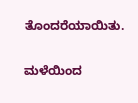ತೊಂದರೆಯಾಯಿತು.

ಮಳೆಯಿಂದ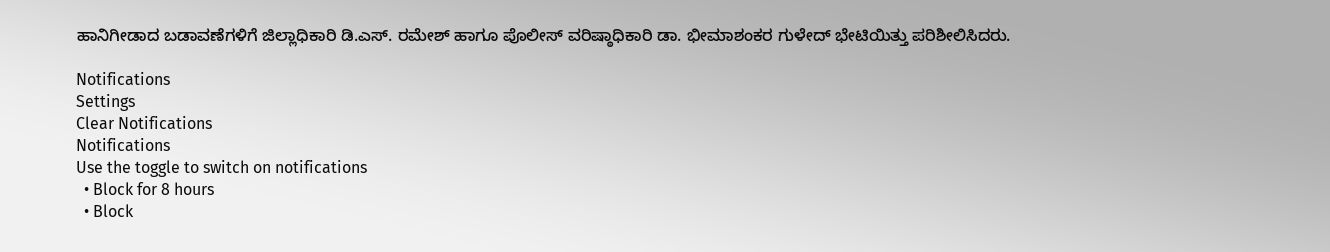ಹಾನಿಗೀಡಾದ ಬಡಾವಣೆಗಳಿಗೆ ಜಿಲ್ಲಾಧಿಕಾರಿ ಡಿ.ಎಸ್. ರಮೇಶ್ ಹಾಗೂ ಪೊಲೀಸ್ ವರಿಷ್ಠಾಧಿಕಾರಿ ಡಾ. ಭೀಮಾಶಂಕರ ಗುಳೇದ್ ಭೇಟಿಯಿತ್ತು ಪರಿಶೀಲಿಸಿದರು.

Notifications
Settings
Clear Notifications
Notifications
Use the toggle to switch on notifications
  • Block for 8 hours
  • Block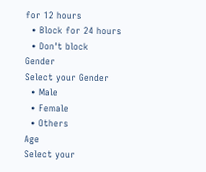for 12 hours
  • Block for 24 hours
  • Don't block
Gender
Select your Gender
  • Male
  • Female
  • Others
Age
Select your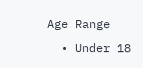Age Range
  • Under 18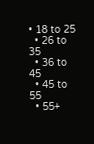• 18 to 25
  • 26 to 35
  • 36 to 45
  • 45 to 55
  • 55+